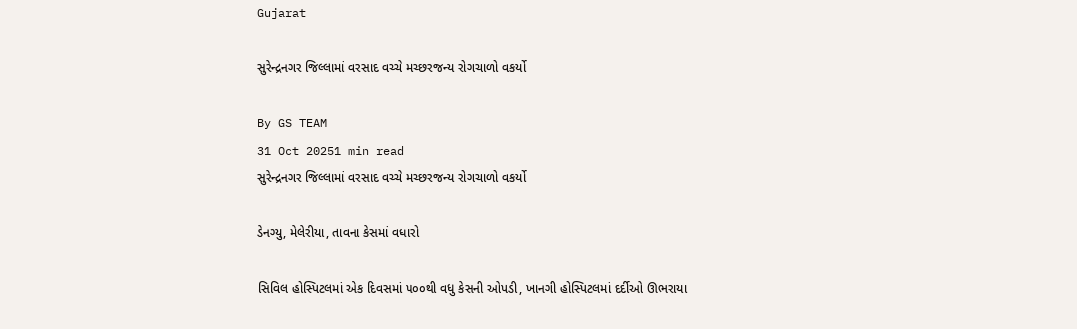Gujarat

સુરેન્દ્રનગર જિલ્લામાં વરસાદ વચ્ચે મચ્છરજન્ય રોગચાળો વકર્યો

By GS TEAM
31 Oct 20251 min read
સુરેન્દ્રનગર જિલ્લામાં વરસાદ વચ્ચે મચ્છરજન્ય રોગચાળો વકર્યો

ડેનગ્યુ, મેલેરીયા, તાવના કેસમાં વધારો

સિવિલ હોસ્પિટલમાં એક દિવસમાં ૫૦૦થી વધુ કેસની ઓપડી, ખાનગી હોસ્પિટલમાં દર્દીઓ ઊભરાયા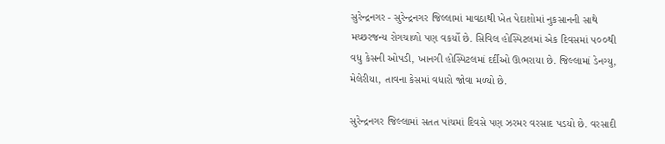સુરેન્દ્રનગર - સુરેન્દ્રનગર જિલ્લામાં માવઠાથી ખેત પેદાશોમાં નુકસાનની સાથે મચ્છરજન્ય રોગચાળો પણ વકર્યો છે. સિવિલ હોસ્પિટલમાં એક દિવસમાં ૫૦૦થી વધુ કેસની ઓપડી, ખાનગી હોસ્પિટલમાં દર્દીઓ ઊભરાયા છે. જિલ્લામાં ડેનગ્યુ, મેલેરીયા, તાવના કેસમાં વધારો જોવા મળ્યો છે.

સુરેન્દ્રનગર જિલ્લામાં સતત પાંચમાં દિવસે પણ ઝરમર વરસાદ પડયો છે. વરસાદી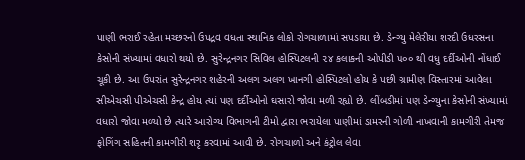પાણી ભરાઈ રહેતા મચ્છરનો ઉપદ્રવ વધતા સ્થાનિક લોકો રોગચાળામાં સપડાયા છે. ડેન્ગ્યુ મેલેરીયા શરદી ઉધરસના કેસોની સંખ્યામાં વધારો થયો છે. સુરેન્દ્રનગર સિવિલ હોસ્પિટલની ૨૪ કલાકની ઓપીડી ૫૦૦ થી વધુ દર્દીઓની નોંધાઈ ચૂકી છે. આ ઉપરાંત સુરેન્દ્રનગર શહેરની અલગ અલગ ખાનગી હોસ્પિટલો હોય કે પછી ગ્રામીણ વિસ્તારમાં આવેલા સીએચસી પીએચસી કેન્દ્ર હોય ત્યાં પણ દર્દીઓનો ઘસારો જોવા મળી રહ્યો છે. લીંબડીમાં પણ ડેન્ગ્યુના કેસોની સંખ્યામાં વધારો જોવા મળ્યો છે ત્યારે આરોગ્ય વિભાગની ટીમો દ્વારા ભરાયેલા પાણીમાં ડામરની ગોળી નાખવાની કામગીરી તેમજ ફોગિંગ સહિતની કામગીરી શરૃ કરવામાં આવી છે. રોગચાળો અને કંટ્રોલ લેવા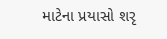માટેના પ્રયાસો શરૃ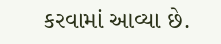કરવામાં આવ્યા છે.